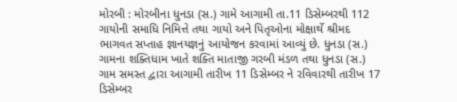મોરબી : મોરબીના ધુનડા (સ.) ગામે આગામી તા.11 ડિસેમ્બરથી 112 ગાયોની સમાધિ નિમિત્તે તથા ગાયો અને પિતૃઓના મોક્ષાર્થે શ્રીમદ ભાગવત સપ્તાહ જ્ઞાનયજ્ઞનું આયોજન કરવામાં આવ્યું છે. ધુનડા (સ.) ગામના શક્તિધામ ખાતે શક્તિ માતાજી ગરબી મંડળ તથા ધુનડા (સ.) ગામ સમસ્ત દ્વારા આગામી તારીખ 11 ડિસેમ્બર ને રવિવારથી તારીખ 17 ડિસેમ્બર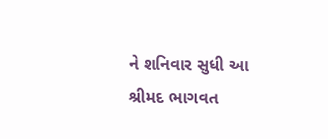ને શનિવાર સુધી આ શ્રીમદ ભાગવત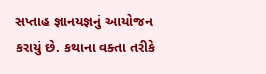સપ્તાહ જ્ઞાનયજ્ઞનું આયોજન કરાયું છે. કથાના વક્તા તરીકે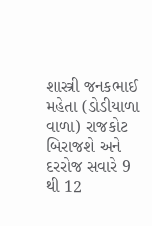શાસ્ત્રી જનકભાઈ મહેતા (ડોડીયાળા વાળા) રાજકોટ બિરાજશે અને દરરોજ સવારે 9 થી 12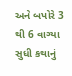અને બપોરે 3 થી 6 વાગ્યા સુધી કથાનું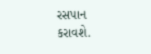રસપાન કરાવશે.